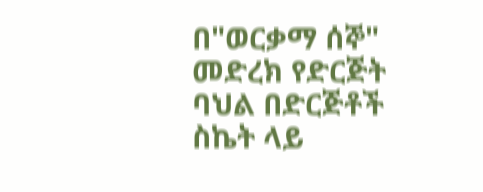በ"ወርቃማ ሰኞ" መድረክ የድርጅት ባህል በድርጅቶች ስኬት ላይ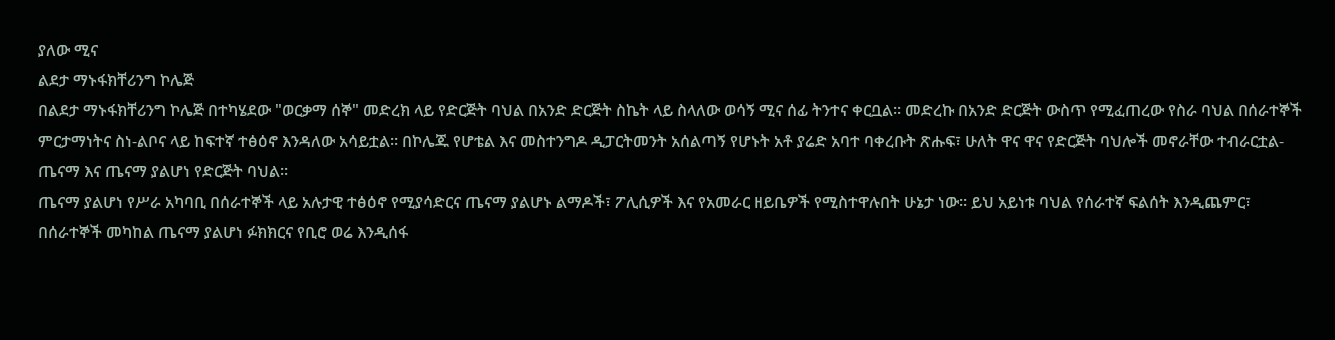ያለው ሚና
ልደታ ማኑፋክቸሪንግ ኮሌጅ
በልደታ ማኑፋክቸሪንግ ኮሌጅ በተካሄደው "ወርቃማ ሰኞ" መድረክ ላይ የድርጅት ባህል በአንድ ድርጅት ስኬት ላይ ስላለው ወሳኝ ሚና ሰፊ ትንተና ቀርቧል። መድረኩ በአንድ ድርጅት ውስጥ የሚፈጠረው የስራ ባህል በሰራተኞች ምርታማነትና ስነ-ልቦና ላይ ከፍተኛ ተፅዕኖ እንዳለው አሳይቷል። በኮሌጁ የሆቴል እና መስተንግዶ ዲፓርትመንት አሰልጣኝ የሆኑት አቶ ያሬድ አባተ ባቀረቡት ጽሑፍ፣ ሁለት ዋና ዋና የድርጅት ባህሎች መኖራቸው ተብራርቷል- ጤናማ እና ጤናማ ያልሆነ የድርጅት ባህል።
ጤናማ ያልሆነ የሥራ አካባቢ በሰራተኞች ላይ አሉታዊ ተፅዕኖ የሚያሳድርና ጤናማ ያልሆኑ ልማዶች፣ ፖሊሲዎች እና የአመራር ዘይቤዎች የሚስተዋሉበት ሁኔታ ነው። ይህ አይነቱ ባህል የሰራተኛ ፍልሰት እንዲጨምር፣ በሰራተኞች መካከል ጤናማ ያልሆነ ፉክክርና የቢሮ ወሬ እንዲሰፋ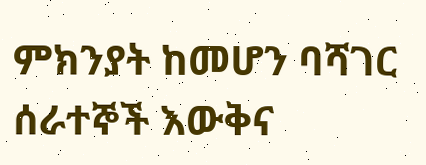ምክንያት ከመሆን ባሻገር ሰራተኞች እውቅና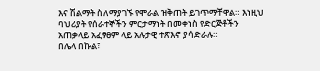እና ሽልማት ስለማያገኙ የሞራል ዝቅጠት ይገጥማቸዋል። እነዚህ ባህሪያት የሰራተኞችን ምርታማነት በመቀነስ የድርጅቶችን አጠቃላይ አፈፃፀም ላይ አሉታዊ ተጽእኖ ያሳድራሉ።
በሌላ በኩል፣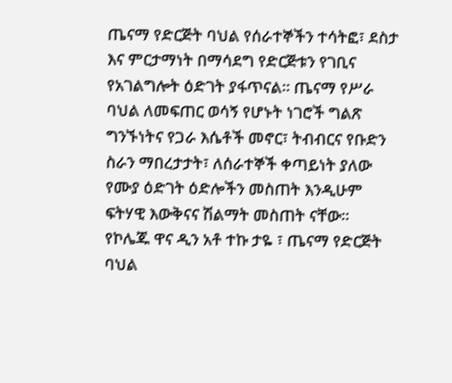ጤናማ የድርጅት ባህል የሰራተኞችን ተሳትፎ፣ ደስታ እና ምርታማነት በማሳደግ የድርጅቱን የገቢና የአገልግሎት ዕድገት ያፋጥናል። ጤናማ የሥራ ባህል ለመፍጠር ወሳኝ የሆኑት ነገሮች ግልጽ ግንኙነትና የጋራ እሴቶች መኖር፣ ትብብርና የቡድን ስራን ማበረታታት፣ ለሰራተኞች ቀጣይነት ያለው የሙያ ዕድገት ዕድሎችን መስጠት እንዲሁም ፍትሃዊ እውቅናና ሽልማት መስጠት ናቸው።
የኮሌጁ ዋና ዲን አቶ ተኩ ታዬ ፣ ጤናማ የድርጅት ባህል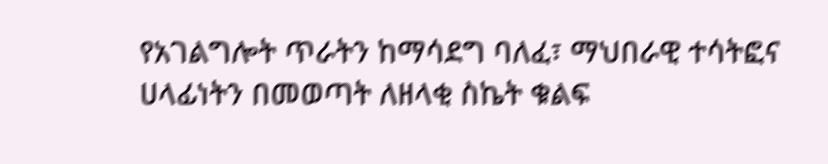የአገልግሎት ጥራትን ከማሳደግ ባለፈ፣ ማህበራዊ ተሳትፎና ሀላፊነትን በመወጣት ለዘላቂ ስኬት ቁልፍ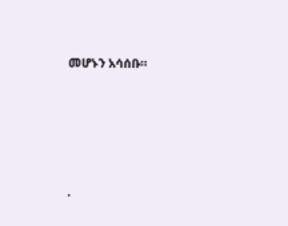መሆኑን አሳሰቡ።





.